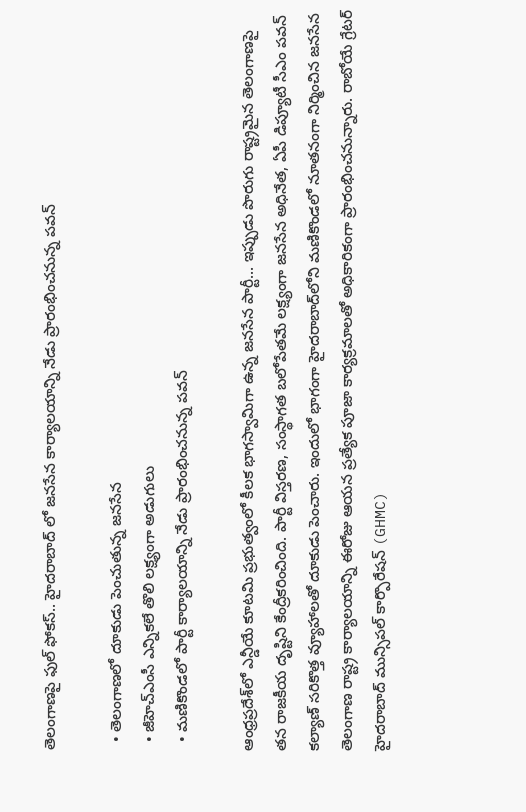తెలంగాణపై ఫుల్ ఫోకస్.. హైదరాబాద్ లో జనసేన కార్యాలయాన్ని నేడు ప్రారంభించనున్న పవన్

  • తెలంగాణలో దూకుడు పెంచుతున్న జనసేన
  • జీహెచ్ఎంసీ ఎన్నికలే తొలి లక్ష్యంగా అడుగులు
  • మణికొండలో పార్టీ కార్యాలయాన్ని నేడు ప్రారంభించనున్న పవన్

ఆంధ్రప్రదేశ్‌లో ఎన్డీయే కూటమి ప్రభుత్వంలో కీలక భాగస్వామిగా ఉన్న జనసేన పార్టీ... ఇప్పుడు పొరుగు రాష్ట్రమైన తెలంగాణపై తన రాజకీయ దృష్టిని కేంద్రీకరించింది. పార్టీ విస్తరణ, సంస్థాగత బలోపేతమే లక్ష్యంగా జనసేన అధినేత, ఏపీ డిప్యూటీ సీఎం పవన్ కల్యాణ్ సరికొత్త వ్యూహాలతో దూకుడు పెంచారు. ఇందులో భాగంగా హైదరాబాద్‌లోని మణికొండలో నూతనంగా నిర్మించిన జనసేన తెలంగాణ రాష్ట్ర కార్యాలయాన్ని ఈరోజు ఆయన ప్రత్యేక పూజా కార్యక్రమాలతో అధికారికంగా ప్రారంభించనున్నారు. రాబోయే గ్రేటర్ హైదరాబాద్ మున్సిపల్ కార్పొరేషన్ (GHMC)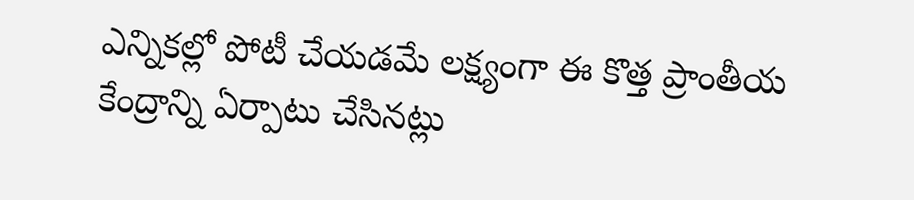ఎన్నికల్లో పోటీ చేయడమే లక్ష్యంగా ఈ కొత్త ప్రాంతీయ కేంద్రాన్ని ఏర్పాటు చేసినట్లు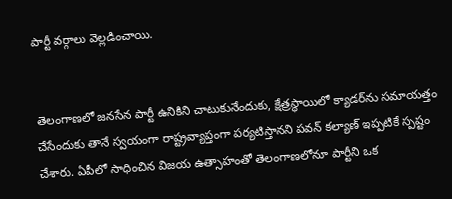పార్టీ వర్గాలు వెల్లడించాయి.


తెలంగాణలో జనసేన పార్టీ ఉనికిని చాటుకునేందుకు, క్షేత్రస్థాయిలో క్యాడర్‌ను సమాయత్తం చేసేందుకు తానే స్వయంగా రాష్ట్రవ్యాప్తంగా పర్యటిస్తానని పవన్ కల్యాణ్ ఇప్పటికే స్పష్టం చేశారు. ఏపీలో సాధించిన విజయ ఉత్సాహంతో తెలంగాణలోనూ పార్టీని ఒక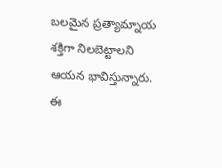బలమైన ప్రత్యామ్నాయ శక్తిగా నిలబెట్టాలని ఆయన భావిస్తున్నారు. ఈ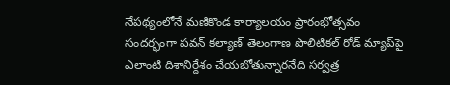నేపథ్యంలోనే మణికొండ కార్యాలయం ప్రారంభోత్సవం సందర్భంగా పవన్ కల్యాణ్ తెలంగాణ పొలిటికల్ రోడ్ మ్యాప్‌పై ఎలాంటి దిశానిర్దేశం చేయబోతున్నారనేది సర్వత్ర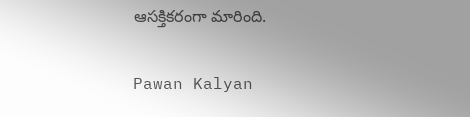ఆసక్తికరంగా మారింది.


Pawan Kalyan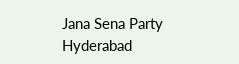Jana Sena Party
Hyderabad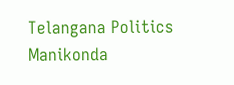Telangana Politics
Manikonda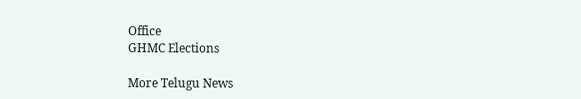Office
GHMC Elections

More Telugu News